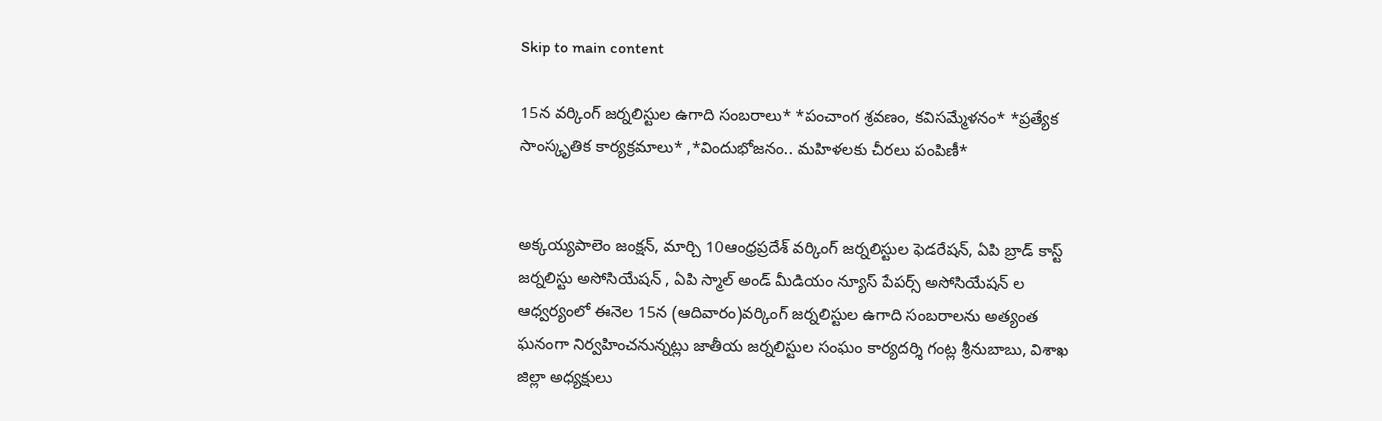Skip to main content

15న వర్కింగ్ జర్నలిస్టుల ఉగాది సంబరాలు* *పంచాంగ శ్రవణం, కవిసమ్మేళనం* *ప్రత్యేక సాంస్కృతిక కార్యక్రమాలు* ,*విందుభోజనం.. మహిళలకు చీరలు పంపిణీ*


అక్కయ్యపాలెం జంక్షన్, మార్చి 10ఆంధ్రప్రదేశ్ వర్కింగ్ జర్నలిస్టుల ఫెడరేషన్, ఏపి బ్రాడ్ కాస్ట్ జర్నలిస్టు అసోసియేషన్ , ఏపి స్మాల్ అండ్ మీడియం న్యూస్ పేపర్స్ అసోసియేషన్ ల ఆధ్వర్యంలో ఈనెల 15న (ఆదివారం)వర్కింగ్ జర్నలిస్టుల ఉగాది సంబరాలను అత్యంత ఘనంగా నిర్వహించనున్నట్లు జాతీయ జర్నలిస్టుల సంఘం కార్యదర్శి గంట్ల శ్రీనుబాబు, విశాఖ జిల్లా అధ్యక్షులు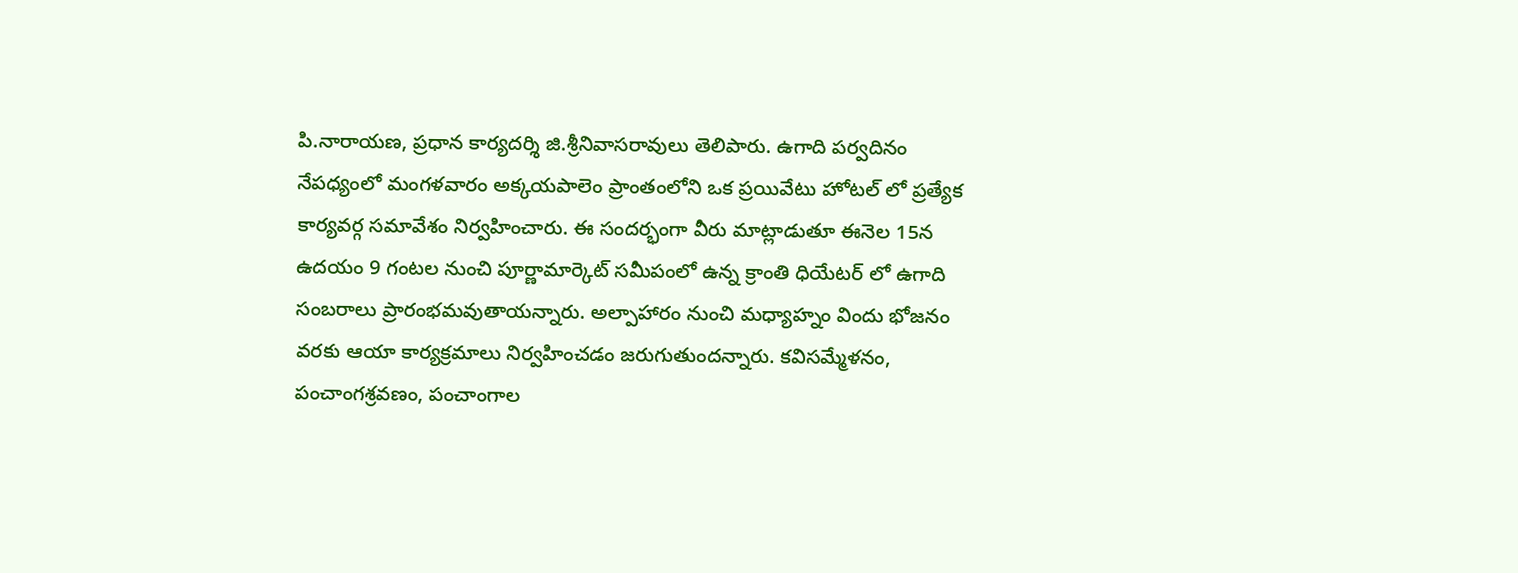పి.నారాయణ, ప్రధాన కార్యదర్శి జి.శ్రీనివాసరావులు తెలిపారు. ఉగాది పర్వదినం నేపధ్యంలో మంగళవారం అక్కయపాలెం ప్రాంతంలోని ఒక ప్రయివేటు హోటల్ లో ప్రత్యేక కార్యవర్గ సమావేశం నిర్వహించారు. ఈ సందర్భంగా వీరు మాట్లాడుతూ ఈనెల 15న ఉదయం 9 గంటల నుంచి పూర్ణామార్కెట్ సమీపంలో ఉన్న క్రాంతి ధియేటర్ లో ఉగాది సంబరాలు ప్రారంభమవుతాయన్నారు. అల్పాహారం నుంచి మధ్యాహ్నం విందు భోజనం వరకు ఆయా కార్యక్రమాలు నిర్వహించడం జరుగుతుందన్నారు. కవిసమ్మేళనం, పంచాంగశ్రవణం, పంచాంగాల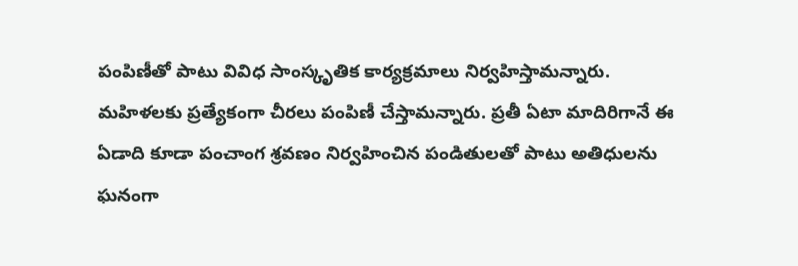పంపిణీతో పాటు వివిధ సాంస్కృతిక కార్యక్రమాలు నిర్వహిస్తామన్నారు. మహిళలకు ప్రత్యేకంగా చీరలు పంపిణీ చేస్తామన్నారు. ప్రతీ ఏటా మాదిరిగానే ఈ ఏడాది కూడా పంచాంగ శ్రవణం నిర్వహించిన పండితులతో పాటు అతిధులను ఘనంగా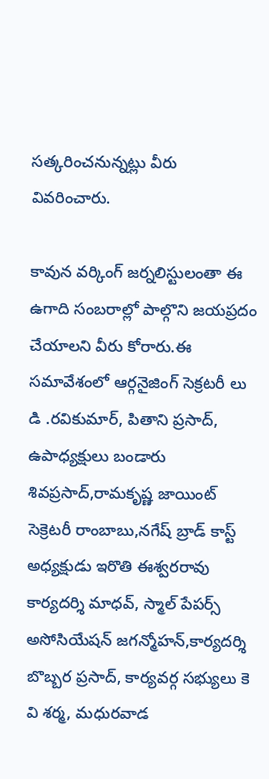సత్కరించనున్నట్లు వీరు వివరించారు.

కావున వర్కింగ్ జర్నలిస్టులంతా ఈ ఉగాది సంబరాల్లో పాల్గొని జయప్రదం చేయాలని వీరు కోరారు.ఈ సమావేశంలో ఆర్గనైజింగ్ సెక్రటరీ లు డి .రవికుమార్, పితాని ప్రసాద్, ఉపాధ్యక్షులు బండారు శివప్రసాద్,రామకృష్ణ జాయింట్ సెక్రెటరీ రాంబాబు,నగేష్ బ్రాడ్ కాస్ట్ అధ్యక్షుడు ఇరొతి ఈశ్వరరావు  కార్యదర్శి మాధవ్, స్మాల్ పేపర్స్ అసోసియేషన్ జగన్మోహన్,కార్యదర్శి బొబ్బర ప్రసాద్, కార్యవర్గ సభ్యులు కె వి శర్మ, మధురవాడ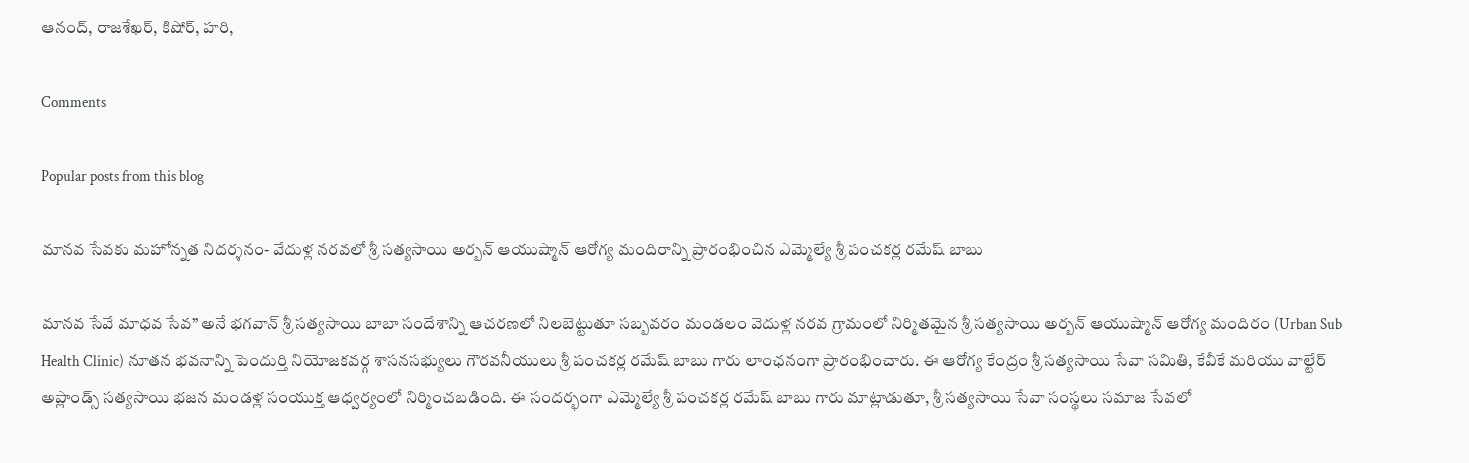ఆనంద్, రాజశేఖర్, కిషోర్, హరి,

Comments

Popular posts from this blog

మానవ సేవకు మహోన్నత నిదర్శనం- వేదుళ్ల నరవలో శ్రీ సత్యసాయి అర్బన్ ఆయుష్మాన్ ఆరోగ్య మందిరాన్ని ప్రారంభించిన ఎమ్మెల్యే శ్రీ పంచకర్ల రమేష్ బాబు

మానవ సేవే మాధవ సేవ” అనే భగవాన్ శ్రీ సత్యసాయి బాబా సందేశాన్ని ఆచరణలో నిలబెట్టుతూ సబ్బవరం మండలం వెదుళ్ల నరవ గ్రామంలో నిర్మితమైన శ్రీ సత్యసాయి అర్బన్ ఆయుష్మాన్ ఆరోగ్య మందిరం (Urban Sub Health Clinic) నూతన భవనాన్ని పెందుర్తి నియోజకవర్గ శాసనసభ్యులు గౌరవనీయులు శ్రీ పంచకర్ల రమేష్ బాబు గారు లాంఛనంగా ప్రారంభించారు. ఈ ఆరోగ్య కేంద్రం శ్రీ సత్యసాయి సేవా సమితి, కేవీకే మరియు వాల్టేర్ అప్లాండ్స్ సత్యసాయి భజన మండళ్ల సంయుక్త ఆధ్వర్యంలో నిర్మించబడింది. ఈ సందర్భంగా ఎమ్మెల్యే శ్రీ పంచకర్ల రమేష్ బాబు గారు మాట్లాడుతూ, శ్రీ సత్యసాయి సేవా సంస్థలు సమాజ సేవలో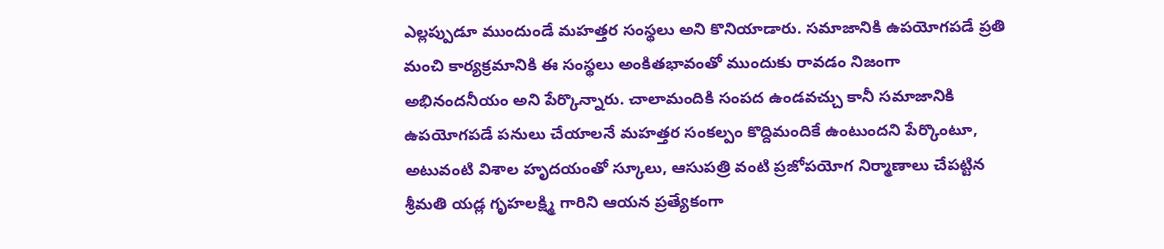ఎల్లప్పుడూ ముందుండే మహత్తర సంస్థలు అని కొనియాడారు. సమాజానికి ఉపయోగపడే ప్రతి మంచి కార్యక్రమానికి ఈ సంస్థలు అంకితభావంతో ముందుకు రావడం నిజంగా అభినందనీయం అని పేర్కొన్నారు. చాలామందికి సంపద ఉండవచ్చు కానీ సమాజానికి ఉపయోగపడే పనులు చేయాలనే మహత్తర సంకల్పం కొద్దిమందికే ఉంటుందని పేర్కొంటూ, అటువంటి విశాల హృదయంతో స్కూలు, ఆసుపత్రి వంటి ప్రజోపయోగ నిర్మాణాలు చేపట్టిన శ్రీమతి యడ్ల గృహలక్ష్మి గారిని ఆయన ప్రత్యేకంగా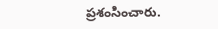ప్రశంసించారు.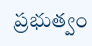ప్రభుత్వం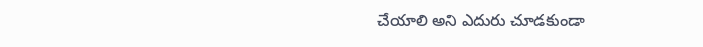చేయాలి అని ఎదురు చూడకుండా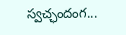స్వచ్ఛందంగ...